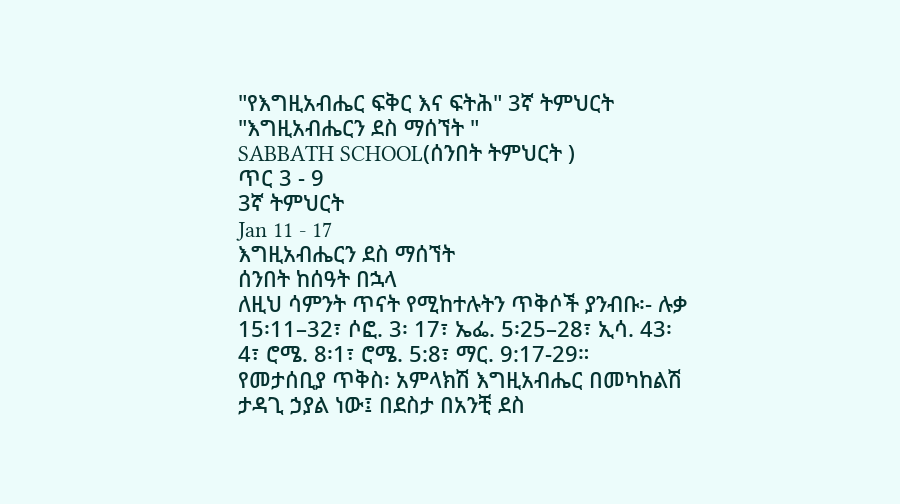"የእግዚአብሔር ፍቅር እና ፍትሕ" 3ኛ ትምህርት "እግዚአብሔርን ደስ ማሰኘት "
SABBATH SCHOOL(ሰንበት ትምህርት )
ጥር 3 - 9
3ኛ ትምህርት
Jan 11 - 17
እግዚአብሔርን ደስ ማሰኘት
ሰንበት ከሰዓት በኋላ
ለዚህ ሳምንት ጥናት የሚከተሉትን ጥቅሶች ያንብቡ፡- ሉቃ 15፡11–32፣ ሶፎ. 3፡ 17፣ ኤፌ. 5፡25–28፣ ኢሳ. 43፡4፣ ሮሜ. 8፡1፣ ሮሜ. 5:8፣ ማር. 9:17-29።
የመታሰቢያ ጥቅስ፡ አምላክሽ እግዚአብሔር በመካከልሽ ታዳጊ ኃያል ነው፤ በደስታ በአንቺ ደስ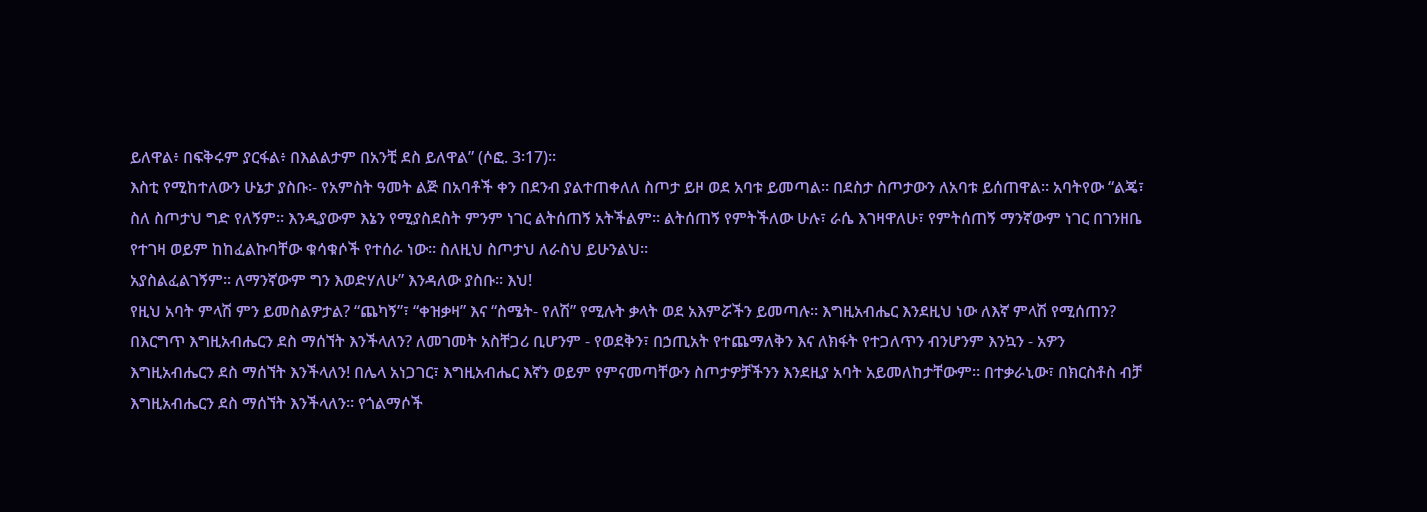ይለዋል፥ በፍቅሩም ያርፋል፥ በእልልታም በአንቺ ደስ ይለዋል” (ሶፎ. 3፡17)።
እስቲ የሚከተለውን ሁኔታ ያስቡ፡- የአምስት ዓመት ልጅ በአባቶች ቀን በደንብ ያልተጠቀለለ ስጦታ ይዞ ወደ አባቱ ይመጣል። በደስታ ስጦታውን ለአባቱ ይሰጠዋል። አባትየው “ልጄ፣ ስለ ስጦታህ ግድ የለኝም። እንዲያውም እኔን የሚያስደስት ምንም ነገር ልትሰጠኝ አትችልም። ልትሰጠኝ የምትችለው ሁሉ፣ ራሴ እገዛዋለሁ፣ የምትሰጠኝ ማንኛውም ነገር በገንዘቤ የተገዛ ወይም ከከፈልኩባቸው ቁሳቁሶች የተሰራ ነው። ስለዚህ ስጦታህ ለራስህ ይሁንልህ።
አያስልፈልገኝም። ለማንኛውም ግን እወድሃለሁ” እንዳለው ያስቡ። እህ!
የዚህ አባት ምላሽ ምን ይመስልዎታል? “ጨካኝ”፣ “ቀዝቃዛ” እና “ስሜት- የለሽ” የሚሉት ቃላት ወደ አእምሯችን ይመጣሉ። እግዚአብሔር እንደዚህ ነው ለእኛ ምላሽ የሚሰጠን? በእርግጥ እግዚአብሔርን ደስ ማሰኘት እንችላለን? ለመገመት አስቸጋሪ ቢሆንም - የወደቅን፣ በኃጢአት የተጨማለቅን እና ለክፋት የተጋለጥን ብንሆንም እንኳን - አዎን እግዚአብሔርን ደስ ማሰኘት እንችላለን! በሌላ አነጋገር፣ እግዚአብሔር እኛን ወይም የምናመጣቸውን ስጦታዎቻችንን እንደዚያ አባት አይመለከታቸውም። በተቃራኒው፣ በክርስቶስ ብቻ እግዚአብሔርን ደስ ማሰኘት እንችላለን። የጎልማሶች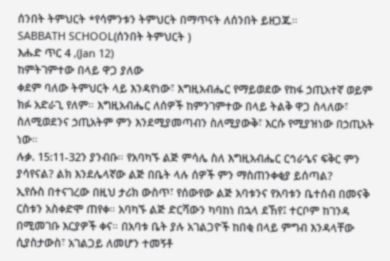ሰንበት ትምህርት *የሳምንቱን ትምህርት በማጥናት ለሰንበት ይዘጋጁ።
SABBATH SCHOOL(ሰንበት ትምህርት )
እሑድ ጥር 4 ,(Jan 12)
ከምትገምተው በላይ ዋጋ ያለው
ቀደም ባለው ትምህርት ላይ እንዳየነው፣ እግዚአብሔር የማይወደው የከፋ ኃጢአተኛ ወይም ክፉ አድራጊ የለም። እግዚአብሔር ለሰዎች ከምንገምተው በላይ ትልቅ ዋጋ ስላለው፣ ስለሚወደንና ኃጢአትም ምን እንደሚያመጣብን ስለሚያውቅ፣ እርሱ የሚያዝነው በኃጢአት ነው።
ሉቃ. 15:11-32ን ያንብቡ። የአባካኙ ልጅ ምሳሌ ስለ እግዚአብሔር ርኅራኄና ፍቅር ምን ያሳየናል? ልክ እንደሌላኛው ልጅ በቤት ላሉ ሰዎች ምን ማስጠንቀቂያ ይሰጣል?
ኢየሱስ በተናገረው በዚህ ታሪክ ውስጥ፣ የሰውየው ልጅ አባቱንና የአባቱን ቤተሰብ በመናቅ ርስቱን አስቀድሞ ጠየቀ። አባካኙ ልጅ ድርሻውን ካባከነ በኋላ ደኸየ፤ ተርቦም ከገንዳ በሚመገቡ እርያዎች ቀና። በአባቱ ቤት ያሉ አገልጋዮች ከበቂ በላይ ምግብ እንዳላቸው ሲያስታውስ፣ አገልጋይ ለመሆን ተመኝቶ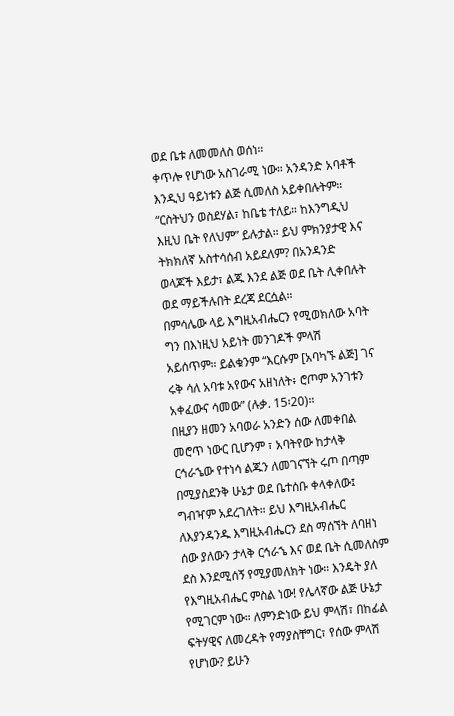ወደ ቤቱ ለመመለስ ወሰነ።
ቀጥሎ የሆነው አስገራሚ ነው። አንዳንድ አባቶች እንዲህ ዓይነቱን ልጅ ሲመለስ አይቀበሉትም። “ርስትህን ወስደሃል፣ ከቤቴ ተለይ። ከእንግዲህ እዚህ ቤት የለህም” ይሉታል። ይህ ምክንያታዊ እና ትክክለኛ አስተሳሰብ አይደለም? በአንዳንድ ወላጆች እይታ፣ ልጁ እንደ ልጅ ወደ ቤት ሊቀበሉት ወደ ማይችሉበት ደረጃ ደርሷል።
በምሳሌው ላይ እግዚአብሔርን የሚወክለው አባት ግን በእነዚህ አይነት መንገዶች ምላሽ አይሰጥም። ይልቁንም “እርሱም [አባካኙ ልጅ] ገና ሩቅ ሳለ አባቱ አየውና አዘነለት፥ ሮጦም አንገቱን አቀፈውና ሳመው” (ሉቃ. 15፡20)።
በዚያን ዘመን አባወራ አንድን ሰው ለመቀበል መሮጥ ነውር ቢሆንም ፣ አባትየው ከታላቅ ርኅራኄው የተነሳ ልጁን ለመገናኘት ሩጦ በጣም በሚያስደንቅ ሁኔታ ወደ ቤተሰቡ ቀላቀለው፤ ግብዣም አደረገለት። ይህ እግዚአብሔር ለእያንዳንዱ እግዚአብሔርን ደስ ማሰኘት ለባዘነ ሰው ያለውን ታላቅ ርኅራኄ እና ወደ ቤት ሲመለስም ደስ እንደሚሰኝ የሚያመለክት ነው። እንዴት ያለ የእግዚአብሔር ምስል ነው! የሌላኛው ልጅ ሁኔታ የሚገርም ነው። ለምንድነው ይህ ምላሽ፣ በከፊል ፍትሃዊና ለመረዳት የማያስቸግር፣ የሰው ምላሽ የሆነው? ይሁን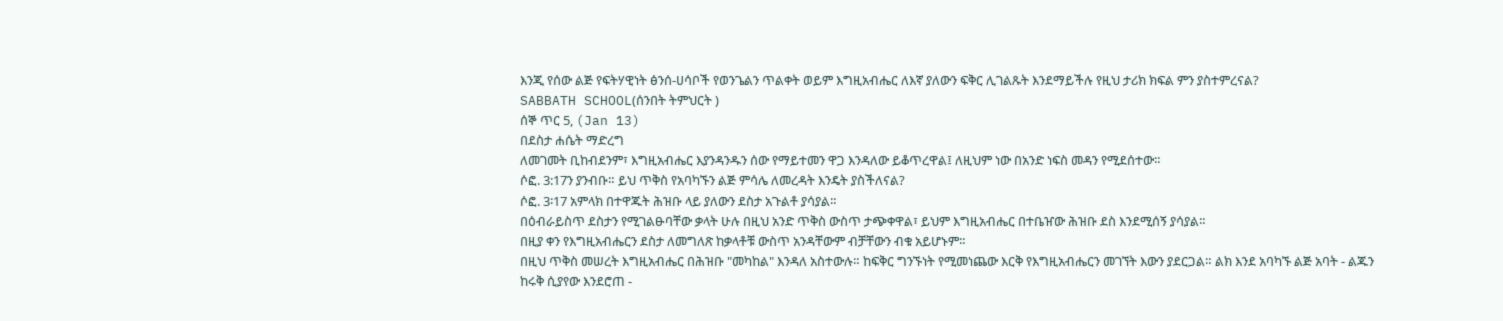እንጂ የሰው ልጅ የፍትሃዊነት ፅንሰ-ሀሳቦች የወንጌልን ጥልቀት ወይም እግዚአብሔር ለእኛ ያለውን ፍቅር ሊገልጹት እንደማይችሉ የዚህ ታሪክ ክፍል ምን ያስተምረናል?
SABBATH SCHOOL(ሰንበት ትምህርት )
ሰኞ ጥር 5, (Jan 13)
በደስታ ሐሴት ማድረግ
ለመገመት ቢከብደንም፣ እግዚአብሔር እያንዳንዱን ሰው የማይተመን ዋጋ እንዳለው ይቆጥረዋል፤ ለዚህም ነው በአንድ ነፍስ መዳን የሚደሰተው።
ሶፎ. 3:17ን ያንብቡ። ይህ ጥቅስ የአባካኙን ልጅ ምሳሌ ለመረዳት እንዴት ያስችለናል?
ሶፎ. 3፡17 አምላክ በተዋጁት ሕዝቡ ላይ ያለውን ደስታ አጉልቶ ያሳያል።
በዕብራይስጥ ደስታን የሚገልፁባቸው ቃላት ሁሉ በዚህ አንድ ጥቅስ ውስጥ ታጭቀዋል፣ ይህም እግዚአብሔር በተቤዠው ሕዝቡ ደስ እንደሚሰኝ ያሳያል።
በዚያ ቀን የእግዚአብሔርን ደስታ ለመግለጽ ከቃላቶቹ ውስጥ አንዳቸውም ብቻቸውን ብቁ አይሆኑም።
በዚህ ጥቅስ መሠረት እግዚአብሔር በሕዝቡ "መካከል" እንዳለ አስተውሉ። ከፍቅር ግንኙነት የሚመነጨው እርቅ የእግዚአብሔርን መገኘት እውን ያደርጋል። ልክ እንደ አባካኙ ልጅ አባት - ልጁን ከሩቅ ሲያየው እንደሮጠ -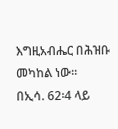እግዚአብሔር በሕዝቡ መካከል ነው።
በኢሳ. 62፡4 ላይ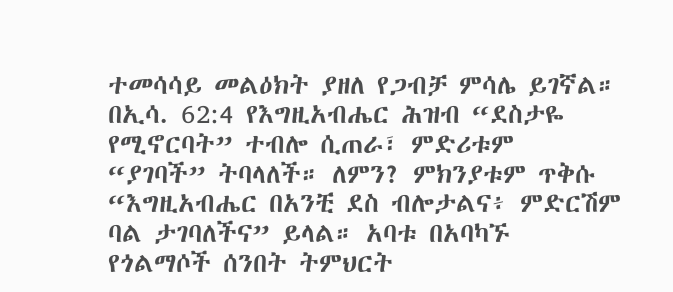ተመሳሳይ መልዕክት ያዘለ የጋብቻ ምሳሌ ይገኛል።
በኢሳ. 62:4 የእግዚአብሔር ሕዝብ “ደስታዬ የሚኖርባት” ተብሎ ሲጠራ፣ ምድሪቱም “ያገባች” ትባላለች። ለምን? ምክንያቱም ጥቅሱ “እግዚአብሔር በአንቺ ደስ ብሎታልና፥ ምድርሽም ባል ታገባለችና” ይላል። አባቱ በአባካኙ የጎልማሶች ሰንበት ትምህርት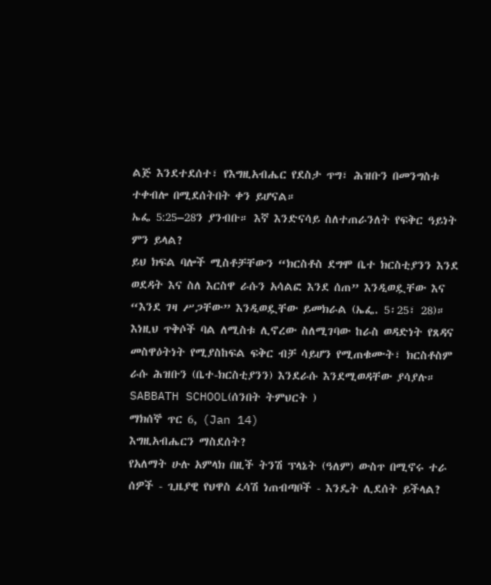ልጅ እንደተደሰተ፣ የእግዚአብሔር የደስታ ጥግ፣ ሕዝቡን በመንግስቱ ተቀብሎ በሚደሰትበት ቀን ይሆናል።
ኤፌ 5:25–28ን ያንብቡ። እኛ እንድናሳይ ስለተጠራንለት የፍቅር ዓይነት ምን ይላል?
ይህ ክፍል ባሎች ሚስቶቻቸውን “ክርስቶስ ደግሞ ቤተ ክርስቲያንን እንደ ወደዳት እና ስለ እርስዋ ራሱን አሳልፎ እንደ ሰጠ” እንዲወዷቸው እና “እንደ ገዛ ሥጋቸው” እንዲወዷቸው ይመክራል (ኤፌ. 5፡25፣ 28)። እነዚህ ጥቅሶች ባል ለሚስቱ ሊኖረው ስለሚገባው ከራስ ወዳድነት የጸዳና መስዋዕትነት የሚያስከፍል ፍቅር ብቻ ሳይሆን የሚጠቁሙት፣ ክርስቶስም ራሱ ሕዝቡን (ቤተ-ክርስቲያንን) እንደራሱ እንደሚወዳቸው ያሳያሉ።
SABBATH SCHOOL(ሰንበት ትምህርት )
ማክሰኞ ጥር 6, (Jan 14)
እግዚአብሔርን ማስደሰት?
የአለማት ሁሉ አምላክ በዚች ትንሽ ፕላኔት (ዓለም) ውስጥ በሚኖሩ ተራ ሰዎች - ጊዜያዊ የህዋስ ፈሳሽ ነጠብጣቦች - እንዴት ሊደሰት ይችላል?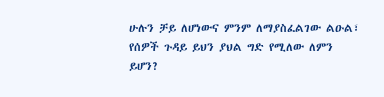ሁሉን ቻይ ለሆነውና ምንም ለማያስፈልገው ልዑል፣ የሰዎች ጉዳይ ይህን ያህል ግድ የሚለው ለምን ይሆን?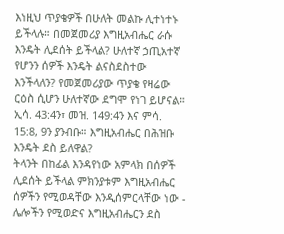እነዚህ ጥያቄዎች በሁለት መልኩ ሊተነተኑ ይችላሉ። በመጀመሪያ እግዚአብሔር ራሱ እንዴት ሊደሰት ይችላል? ሁለተኛ ኃጢአተኛ የሆንን ሰዎች እንዴት ልናስደስተው እንችላለን? የመጀመሪያው ጥያቄ የዛሬው ርዕስ ሲሆን ሁለተኛው ደግሞ የነገ ይሆናል።
ኢሳ. 43:4ን፣ መዝ. 149:4ን እና ምሳ. 15:8, 9ን ያንብቡ። እግዚአብሔር በሕዝቡ እንዴት ደስ ይለዋል?
ትላንት በከፊል እንዳየነው አምላክ በሰዎች ሊደሰት ይችላል ምክንያቱም እግዚአብሔር ሰዎችን የሚወዳቸው እንዲሰምርላቸው ነው - ሌሎችን የሚወድና እግዚአብሔርን ደስ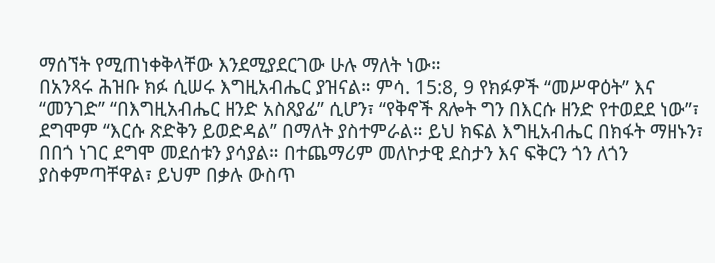ማሰኘት የሚጠነቀቅላቸው እንደሚያደርገው ሁሉ ማለት ነው።
በአንጻሩ ሕዝቡ ክፉ ሲሠሩ እግዚአብሔር ያዝናል። ምሳ. 15:8, 9 የክፉዎች “መሥዋዕት” እና “መንገድ” “በእግዚአብሔር ዘንድ አስጸያፊ” ሲሆን፣ “የቅኖች ጸሎት ግን በእርሱ ዘንድ የተወደደ ነው”፣ ደግሞም “እርሱ ጽድቅን ይወድዳል” በማለት ያስተምራል። ይህ ክፍል እግዚአብሔር በክፋት ማዘኑን፣ በበጎ ነገር ደግሞ መደሰቱን ያሳያል። በተጨማሪም መለኮታዊ ደስታን እና ፍቅርን ጎን ለጎን ያስቀምጣቸዋል፣ ይህም በቃሉ ውስጥ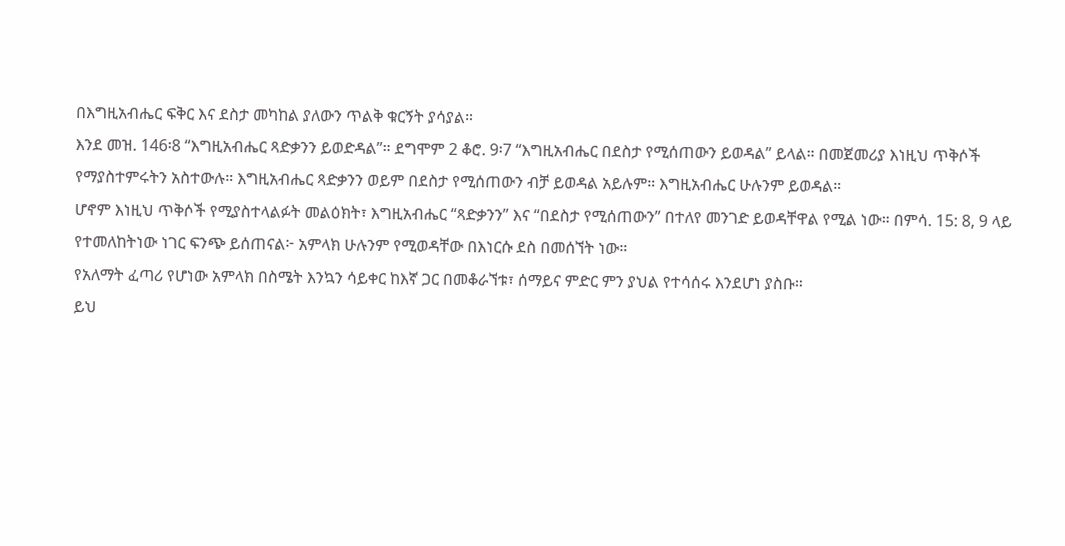በእግዚአብሔር ፍቅር እና ደስታ መካከል ያለውን ጥልቅ ቁርኝት ያሳያል።
እንደ መዝ. 146፡8 “እግዚአብሔር ጻድቃንን ይወድዳል”። ደግሞም 2 ቆሮ. 9፡7 “እግዚአብሔር በደስታ የሚሰጠውን ይወዳል” ይላል። በመጀመሪያ እነዚህ ጥቅሶች የማያስተምሩትን አስተውሉ። እግዚአብሔር ጻድቃንን ወይም በደስታ የሚሰጠውን ብቻ ይወዳል አይሉም። እግዚአብሔር ሁሉንም ይወዳል።
ሆኖም እነዚህ ጥቅሶች የሚያስተላልፉት መልዕክት፣ እግዚአብሔር “ጻድቃንን” እና “በደስታ የሚሰጠውን” በተለየ መንገድ ይወዳቸዋል የሚል ነው። በምሳ. 15: 8, 9 ላይ የተመለከትነው ነገር ፍንጭ ይሰጠናል፦ አምላክ ሁሉንም የሚወዳቸው በእነርሱ ደስ በመሰኘት ነው።
የአለማት ፈጣሪ የሆነው አምላክ በስሜት እንኳን ሳይቀር ከእኛ ጋር በመቆራኘቱ፣ ሰማይና ምድር ምን ያህል የተሳሰሩ እንደሆነ ያስቡ።
ይህ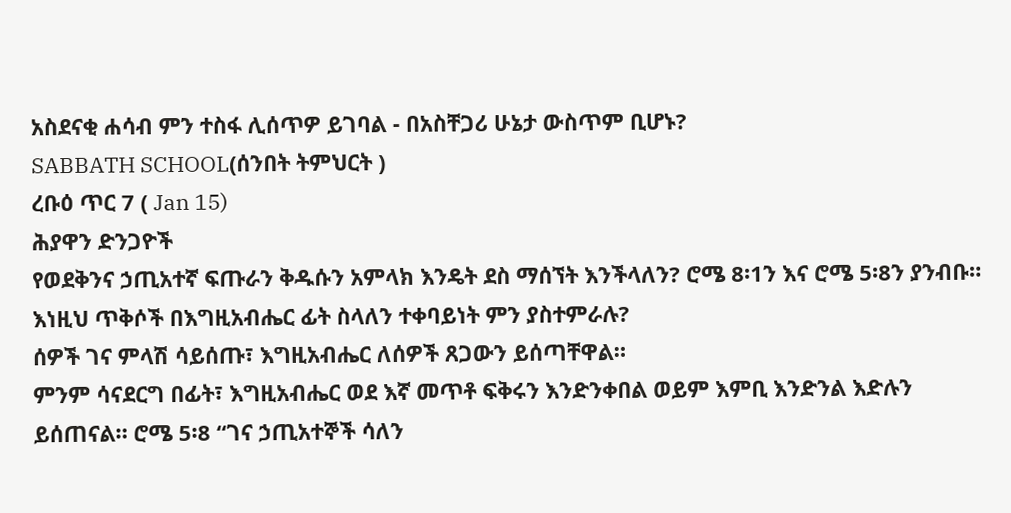አስደናቂ ሐሳብ ምን ተስፋ ሊሰጥዎ ይገባል - በአስቸጋሪ ሁኔታ ውስጥም ቢሆኑ?
SABBATH SCHOOL(ሰንበት ትምህርት )
ረቡዕ ጥር 7 ( Jan 15)
ሕያዋን ድንጋዮች
የወደቅንና ኃጢአተኛ ፍጡራን ቅዱሱን አምላክ እንዴት ደስ ማሰኘት እንችላለን? ሮሜ 8፡1ን እና ሮሜ 5፡8ን ያንብቡ። እነዚህ ጥቅሶች በእግዚአብሔር ፊት ስላለን ተቀባይነት ምን ያስተምራሉ?
ሰዎች ገና ምላሽ ሳይሰጡ፣ እግዚአብሔር ለሰዎች ጸጋውን ይሰጣቸዋል።
ምንም ሳናደርግ በፊት፣ እግዚአብሔር ወደ እኛ መጥቶ ፍቅሩን እንድንቀበል ወይም እምቢ እንድንል እድሉን ይሰጠናል። ሮሜ 5፡8 “ገና ኃጢአተኞች ሳለን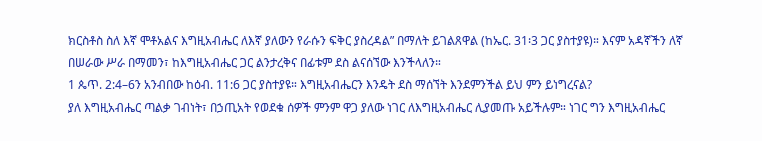ክርስቶስ ስለ እኛ ሞቶአልና እግዚአብሔር ለእኛ ያለውን የራሱን ፍቅር ያስረዳል” በማለት ይገልጸዋል (ከኤር. 31፡3 ጋር ያስተያዩ)። እናም አዳኛችን ለኛ በሠራው ሥራ በማመን፣ ከእግዚአብሔር ጋር ልንታረቅና በፊቱም ደስ ልናሰኘው እንችላለን።
1 ጴጥ. 2:4–6ን አንብበው ከዕብ. 11:6 ጋር ያስተያዩ። እግዚአብሔርን እንዴት ደስ ማሰኘት እንደምንችል ይህ ምን ይነግረናል?
ያለ እግዚአብሔር ጣልቃ ገብነት፣ በኃጢአት የወደቁ ሰዎች ምንም ዋጋ ያለው ነገር ለእግዚአብሔር ሊያመጡ አይችሉም። ነገር ግን እግዚአብሔር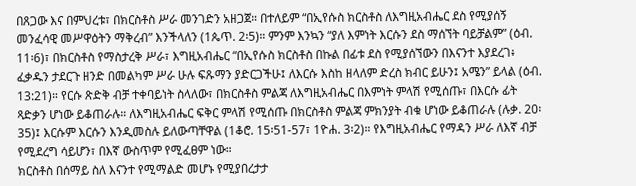በጸጋው እና በምህረቱ፣ በክርስቶስ ሥራ መንገድን አዘጋጀ። በተለይም “በኢየሱስ ክርስቶስ ለእግዚአብሔር ደስ የሚያሰኝ መንፈሳዊ መሥዋዕትን ማቅረብ” እንችላለን (1ጴጥ. 2፡5)። ምንም እንኳን “ያለ እምነት እርሱን ደስ ማሰኘት ባይቻልም” (ዕብ. 11፡6)፣ በክርስቶስ የማስታረቅ ሥራ፣ እግዚአብሔር “በኢየሱስ ክርስቶስ በኩል በፊቱ ደስ የሚያሰኘውን በእናንተ እያደረገ፥ ፈቃዱን ታደርጉ ዘንድ በመልካም ሥራ ሁሉ ፍጹማን ያድርጋችሁ፤ ለእርሱ እስከ ዘላለም ድረስ ክብር ይሁን፤ አሜን” ይላል (ዕብ. 13:21)። የርሱ ጽድቅ ብቻ ተቀባይነት ስላለው፣ በክርስቶስ ምልጃ ለእግዚአብሔር በእምነት ምላሽ የሚሰጡ፣ በእርሱ ፊት ጻድቃን ሆነው ይቆጠራሉ። ለእግዚአብሔር ፍቅር ምላሽ የሚሰጡ በክርስቶስ ምልጃ ምክንያት ብቁ ሆነው ይቆጠራሉ (ሉቃ. 20፡35)፤ እርሱም እርሱን እንዲመስሉ ይለውጣቸዋል (1ቆሮ. 15፡51-57፣ 1ዮሐ. 3፡2)። የእግዚአብሔር የማዳን ሥራ ለእኛ ብቻ የሚደረግ ሳይሆን፣ በእኛ ውስጥም የሚፈፀም ነው።
ክርስቶስ በሰማይ ስለ እናንተ የሚማልድ መሆኑ የሚያበረታታ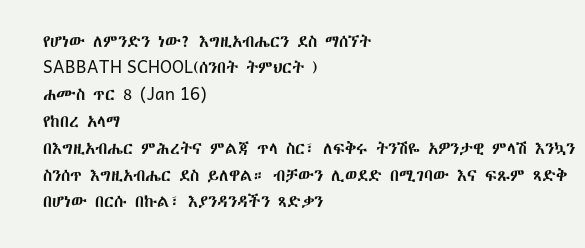የሆነው ለምንድን ነው? እግዚአብሔርን ደስ ማሰኘት
SABBATH SCHOOL(ሰንበት ትምህርት )
ሐሙስ ጥር 8 (Jan 16)
የከበረ አላማ
በእግዚአብሔር ምሕረትና ምልጃ ጥላ ስር፣ ለፍቅሩ ትንሽዬ አዎንታዊ ምላሽ እንኳን ስንሰጥ እግዚአብሔር ደስ ይለዋል። ብቻውን ሊወደድ በሚገባው እና ፍጹም ጻድቅ በሆነው በርሱ በኩል፣ እያንዳንዳችን ጻድቃን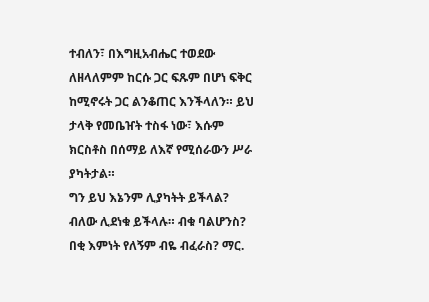ተብለን፣ በእግዚአብሔር ተወደው ለዘላለምም ከርሱ ጋር ፍጹም በሆነ ፍቅር ከሚኖሩት ጋር ልንቆጠር እንችላለን። ይህ ታላቅ የመቤዠት ተስፋ ነው፣ እሱም ክርስቶስ በሰማይ ለእኛ የሚሰራውን ሥራ ያካትታል።
ግን ይህ እኔንም ሊያካትት ይችላል? ብለው ሊደነቁ ይችላሉ። ብቁ ባልሆንስ? በቂ እምነት የለኝም ብዬ ብፈራስ? ማር.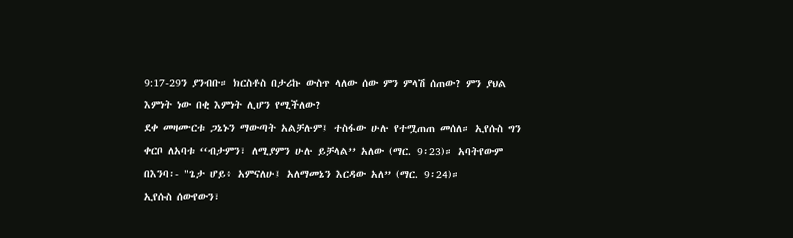9:17-29ን ያንብቡ። ክርስቶስ በታሪኩ ውስጥ ላለው ሰው ምን ምላሽ ሰጠው? ምን ያህል እምነት ነው በቂ እምነት ሊሆን የሚችለው?
ደቀ መዛሙርቱ ጋኔኑን ማውጣት አልቻሉም፤ ተስፋው ሁሉ የተሟጠጠ መሰለ። ኢየሱስ ግን ቀርቦ ለአባቱ ‘‘ብታምን፣ ለሚያምን ሁሉ ይቻላል’’ አለው (ማር. 9፡23)። አባትየውም በእንባ፡- "ጌታ ሆይ፥ አምናለሁ፤ አለማመኔን እርዳው አለ” (ማር. 9፡24)።
ኢየሱስ ሰውየውን፣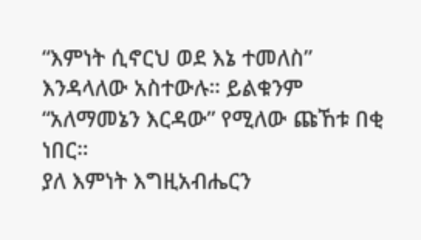“እምነት ሲኖርህ ወደ እኔ ተመለስ” እንዳላለው አስተውሉ። ይልቁንም “አለማመኔን እርዳው” የሚለው ጩኸቱ በቂ ነበር።
ያለ እምነት እግዚአብሔርን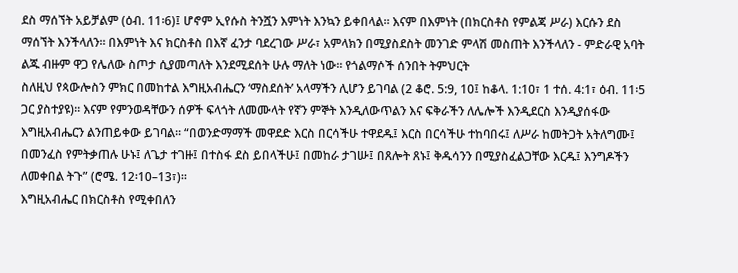ደስ ማሰኘት አይቻልም (ዕብ. 11፡6)፤ ሆኖም ኢየሱስ ትንሿን እምነት እንኳን ይቀበላል። እናም በእምነት (በክርስቶስ የምልጃ ሥራ) እርሱን ደስ ማሰኘት እንችላለን። በእምነት እና ክርስቶስ በእኛ ፈንታ ባደረገው ሥራ፣ አምላክን በሚያስደስት መንገድ ምላሽ መስጠት እንችላለን - ምድራዊ አባት ልጁ ብዙም ዋጋ የሌለው ስጦታ ሲያመጣለት እንደሚደሰት ሁሉ ማለት ነው። የጎልማሶች ሰንበት ትምህርት
ስለዚህ የጳውሎስን ምክር በመከተል እግዚአብሔርን ‘ማስደሰት’ አላማችን ሊሆን ይገባል (2 ቆሮ. 5:9, 10፤ ከቆላ. 1:10፣ 1 ተሰ. 4:1፣ ዕብ. 11፡5 ጋር ያስተያዩ)። እናም የምንወዳቸውን ሰዎች ፍላጎት ለመሙላት የኛን ምኞት እንዲለውጥልን እና ፍቅራችን ለሌሎች እንዲደርስ እንዲያሰፋው እግዚአብሔርን ልንጠይቀው ይገባል። “በወንድማማች መዋደድ እርስ በርሳችሁ ተዋደዱ፤ እርስ በርሳችሁ ተከባበሩ፤ ለሥራ ከመትጋት አትለግሙ፤ በመንፈስ የምትቃጠሉ ሁኑ፤ ለጌታ ተገዙ፤ በተስፋ ደስ ይበላችሁ፤ በመከራ ታገሡ፤ በጸሎት ጸኑ፤ ቅዱሳንን በሚያስፈልጋቸው እርዱ፤ እንግዶችን ለመቀበል ትጉ” (ሮሜ. 12፡10–13፣)።
እግዚአብሔር በክርስቶስ የሚቀበለን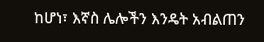ከሆነ፣ እኛስ ሌሎችን እንዴት አብልጠን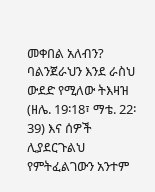መቀበል አለብን? ባልንጀራህን እንደ ራስህ ውደድ የሚለው ትእዛዝ (ዘሌ. 19፡18፣ ማቴ. 22፡39) እና ሰዎች ሊያደርጉልህ የምትፈልገውን አንተም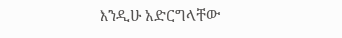እንዲሁ አድርግላቸው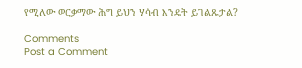የሚለው ወርቃማው ሕግ ይህን ሃሳብ እንዴት ይገልጹታል?

Comments
Post a Comment